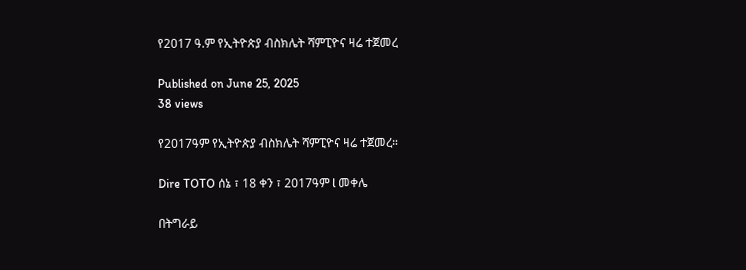የ2017 ዓ.ም የኢትዮጵያ ብስክሌት ሻምፒዮና ዛሬ ተጀመረ

Published on June 25, 2025
38 views

የ2017ዓም የኢትዮጵያ ብስክሌት ሻምፒዮና ዛሬ ተጀመረ።

Dire TOTO ሰኔ ፣ 18 ቀን ፣ 2017ዓም l መቀሌ

በትግራይ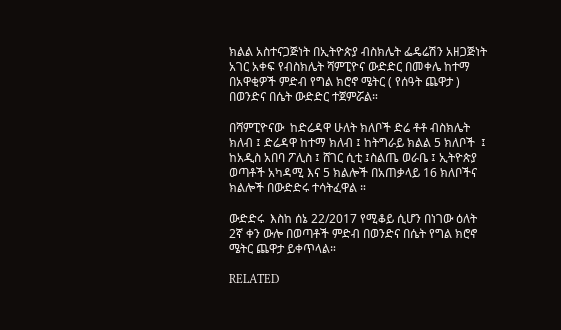ክልል አስተናጋጅነት በኢትዮጵያ ብስክሌት ፌዴሬሽን አዘጋጅነት አገር አቀፍ የብስክሌት ሻምፒዮና ውድድር በመቀሌ ከተማ በአዋቂዎች ምድብ የግል ክሮኖ ሜትር ( የሰዓት ጨዋታ ) በወንድና በሴት ውድድር ተጀምሯል።

በሻምፒዮናው  ከድሬዳዋ ሁለት ክለቦች ድሬ ቶቶ ብስክሌት ክለብ ፤ ድሬዳዋ ከተማ ክለብ ፤ ከትግራይ ክልል 5 ክለቦች  ፤ ከአዲስ አበባ ፖሊስ ፤ ሸገር ሲቲ ፤ስልጤ ወራቤ ፤ ኢትዮጵያ ወጣቶች አካዳሚ እና 5 ክልሎች በአጠቃላይ 16 ክለቦችና ክልሎች በውድድሩ ተሳትፈዋል ።

ውድድሩ  እስከ ሰኔ 22/2017 የሚቆይ ሲሆን በነገው ዕለት 2ኛ ቀን ውሎ በወጣቶች ምድብ በወንድና በሴት የግል ክሮኖ ሜትር ጨዋታ ይቀጥላል።

RELATED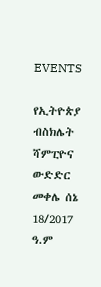EVENTS

የኢትዮጵያ ብስክሌት ሻምፒዮና ውድድር መቀሌ ሰኔ 18/2017 ዓ.ም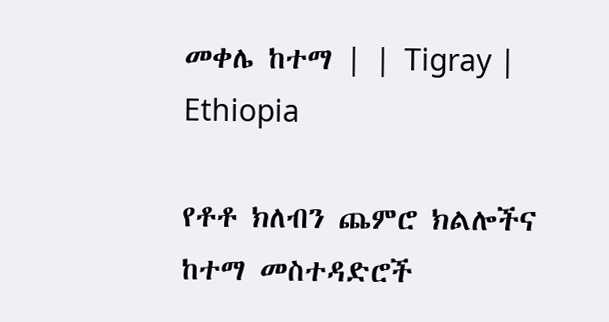መቀሌ ከተማ | | Tigray | Ethiopia

የቶቶ ክለብን ጨምሮ ክልሎችና ከተማ መስተዳድሮች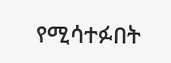የሚሳተፉበት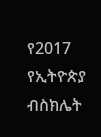የ2017 የኢትዮጵያ ብስክሌት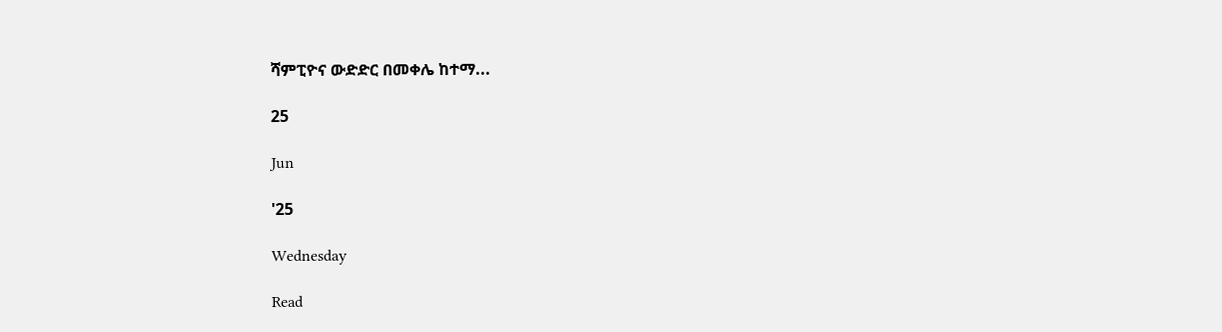ሻምፒዮና ውድድር በመቀሌ ከተማ...

25

Jun

'25

Wednesday

Read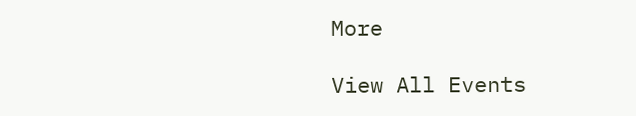More

View All Events